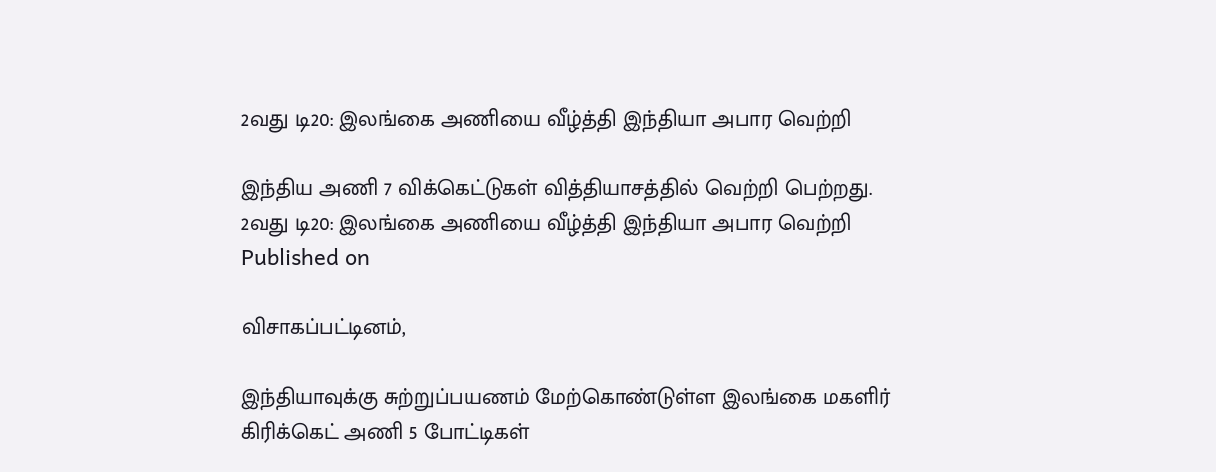2வது டி20: இலங்கை அணியை வீழ்த்தி இந்தியா அபார வெற்றி

இந்திய அணி 7 விக்கெட்டுகள் வித்தியாசத்தில் வெற்றி பெற்றது.
2வது டி20: இலங்கை அணியை வீழ்த்தி இந்தியா அபார வெற்றி
Published on

விசாகப்பட்டினம்,

இந்தியாவுக்கு சுற்றுப்பயணம் மேற்கொண்டுள்ள இலங்கை மகளிர் கிரிக்கெட் அணி 5 போட்டிகள்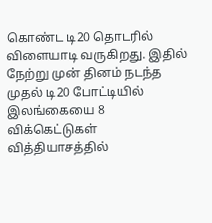கொண்ட டி20 தொடரில் விளையாடி வருகிறது. இதில் நேற்று முன் தினம் நடந்த முதல் டி20 போட்டியில் இலங்கையை 8 விக்கெட்டுகள் வித்தியாசத்தில்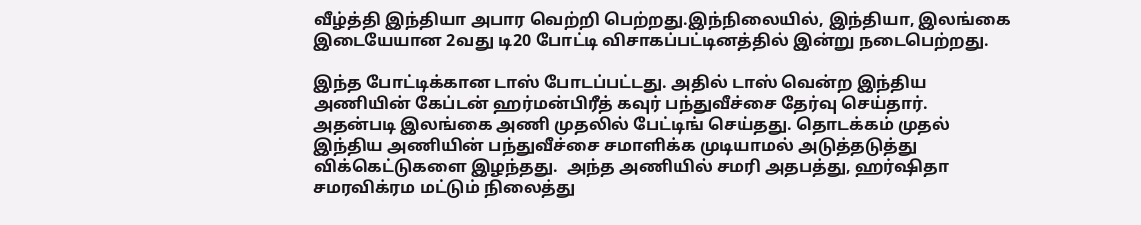வீழ்த்தி இந்தியா அபார வெற்றி பெற்றது.இந்நிலையில், இந்தியா, இலங்கை இடையேயான 2வது டி20 போட்டி விசாகப்பட்டினத்தில் இன்று நடைபெற்றது.

இந்த போட்டிக்கான டாஸ் போடப்பட்டது. அதில் டாஸ் வென்ற இந்திய அணியின் கேப்டன் ஹர்மன்பிரீத் கவுர் பந்துவீச்சை தேர்வு செய்தார். அதன்படி இலங்கை அணி முதலில் பேட்டிங் செய்தது. தொடக்கம் முதல் இந்திய அணியின் பந்துவீச்சை சமாளிக்க முடியாமல் அடுத்தடுத்து விக்கெட்டுகளை இழந்தது.  அந்த அணியில் சமரி அதபத்து, ஹர்ஷிதா சமரவிக்ரம மட்டும் நிலைத்து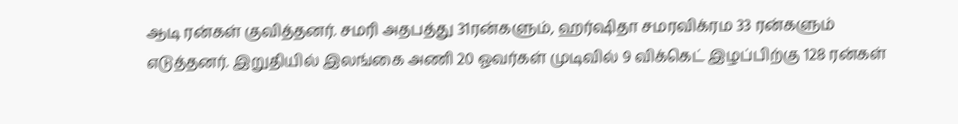ஆடி ரன்கள் குவித்தனர். சமரி அதபத்து 31ரன்களும், ஹர்ஷிதா சமரவிக்ரம 33 ரன்களும் எடுத்தனர். இறுதியில் இலங்கை அணி 20 ஓவர்கள் முடிவில் 9 விக்கெட் இழப்பிற்கு 128 ரன்கள்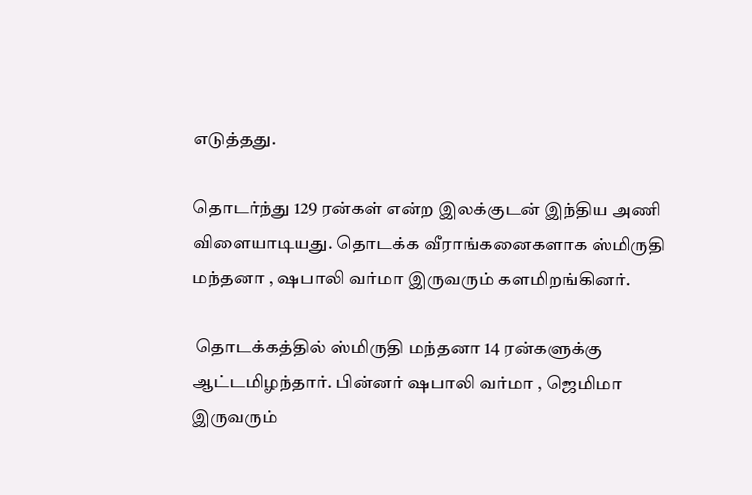எடுத்தது.

தொடர்ந்து 129 ரன்கள் என்ற இலக்குடன் இந்திய அணி விளையாடியது. தொடக்க வீராங்கனைகளாக ஸ்மிருதி மந்தனா , ஷபாலி வர்மா இருவரும் களமிறங்கினர்.

 தொடக்கத்தில் ஸ்மிருதி மந்தனா 14 ரன்களுக்கு ஆட்டமிழந்தார். பின்னர் ஷபாலி வர்மா , ஜெமிமா இருவரும்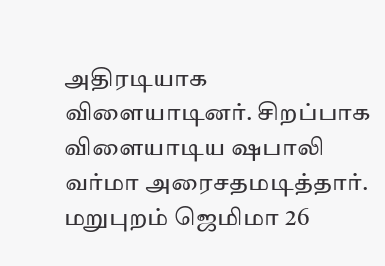அதிரடியாக விளையாடினர். சிறப்பாக விளையாடிய ஷபாலி வர்மா அரைசதமடித்தார். மறுபுறம் ஜெமிமா 26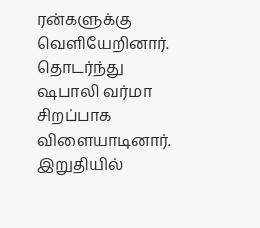ரன்களுக்கு வெளியேறினார். தொடர்ந்து ஷபாலி வர்மா சிறப்பாக விளையாடினார். இறுதியில்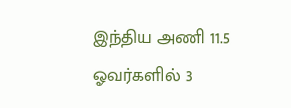இந்திய அணி 11.5 ஓவர்களில் 3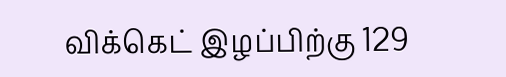விக்கெட் இழப்பிற்கு 129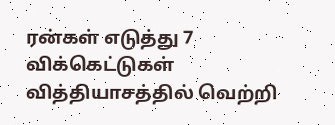ரன்கள் எடுத்து 7 விக்கெட்டுகள் வித்தியாசத்தில் வெற்றி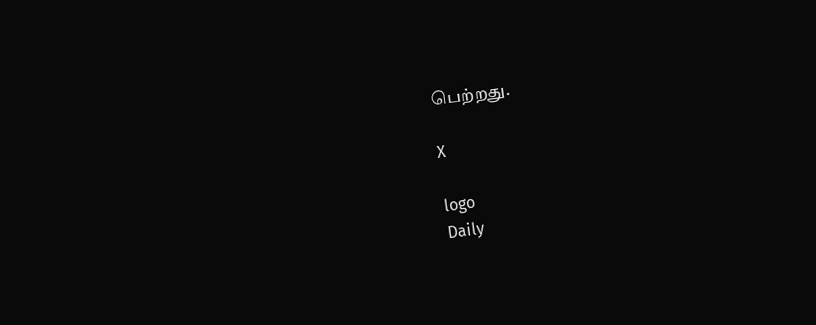பெற்றது.

X

logo
Daily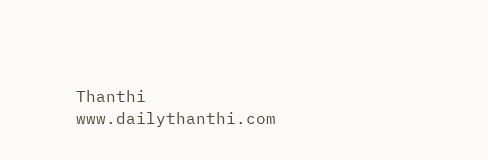Thanthi
www.dailythanthi.com